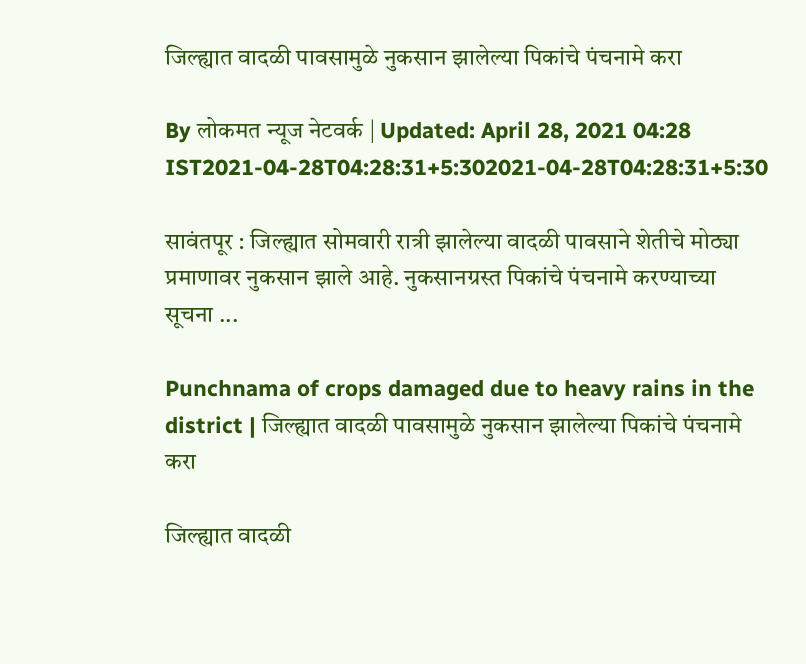जिल्ह्यात वादळी पावसामुळे नुकसान झालेल्या पिकांचे पंचनामे करा

By लोकमत न्यूज नेटवर्क | Updated: April 28, 2021 04:28 IST2021-04-28T04:28:31+5:302021-04-28T04:28:31+5:30

सावंतपूर : जिल्ह्यात सोमवारी रात्री झालेल्या वादळी पावसाने शेतीचे मोठ्या प्रमाणावर नुकसान झाले आहे. नुकसानग्रस्त पिकांचे पंचनामे करण्याच्या सूचना ...

Punchnama of crops damaged due to heavy rains in the district | जिल्ह्यात वादळी पावसामुळे नुकसान झालेल्या पिकांचे पंचनामे करा

जिल्ह्यात वादळी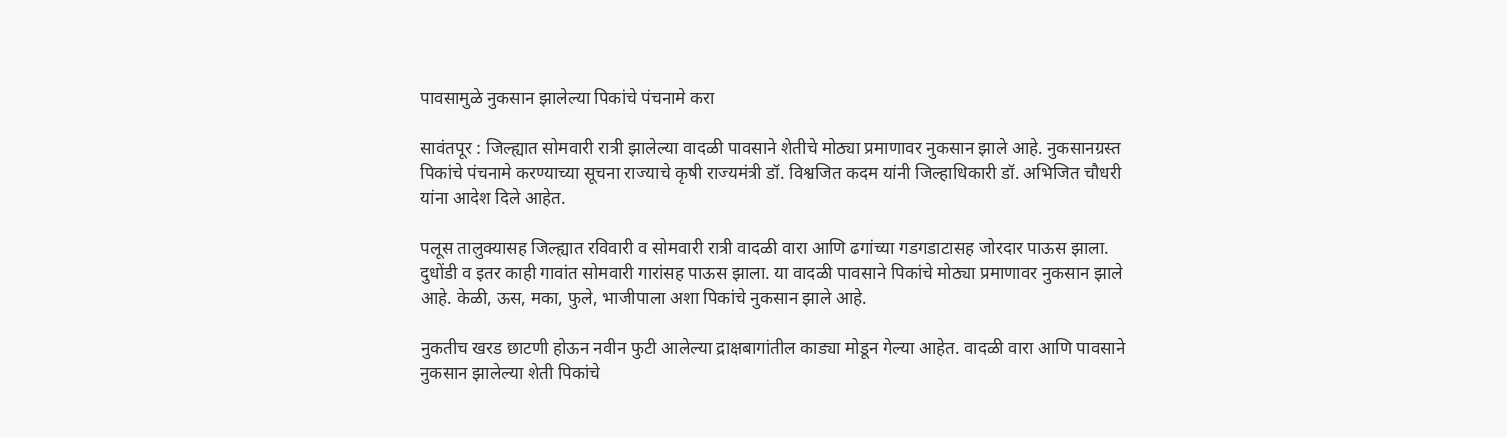पावसामुळे नुकसान झालेल्या पिकांचे पंचनामे करा

सावंतपूर : जिल्ह्यात सोमवारी रात्री झालेल्या वादळी पावसाने शेतीचे मोठ्या प्रमाणावर नुकसान झाले आहे. नुकसानग्रस्त पिकांचे पंचनामे करण्याच्या सूचना राज्याचे कृषी राज्यमंत्री डॉ. विश्वजित कदम यांनी जिल्हाधिकारी डॉ. अभिजित चौधरी यांना आदेश दिले आहेत.

पलूस तालुक्यासह जिल्ह्यात रविवारी व सोमवारी रात्री वादळी वारा आणि ढगांच्या गडगडाटासह जोरदार पाऊस झाला. दुधोंडी व इतर काही गावांत सोमवारी गारांसह पाऊस झाला. या वादळी पावसाने पिकांचे मोठ्या प्रमाणावर नुकसान झाले आहे. केळी, ऊस, मका, फुले, भाजीपाला अशा पिकांचे नुकसान झाले आहे.

नुकतीच खरड छाटणी होऊन नवीन फुटी आलेल्या द्राक्षबागांतील काड्या मोडून गेल्या आहेत. वादळी वारा आणि पावसाने नुकसान झालेल्या शेती पिकांचे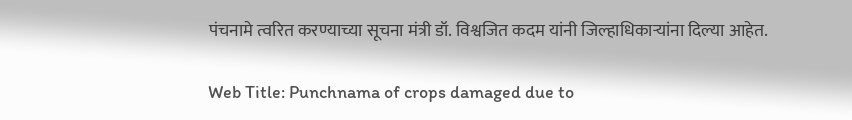पंचनामे त्वरित करण्याच्या सूचना मंत्री डॉ. विश्वजित कदम यांनी जिल्हाधिकाऱ्यांना दिल्या आहेत.

Web Title: Punchnama of crops damaged due to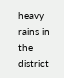heavy rains in the district